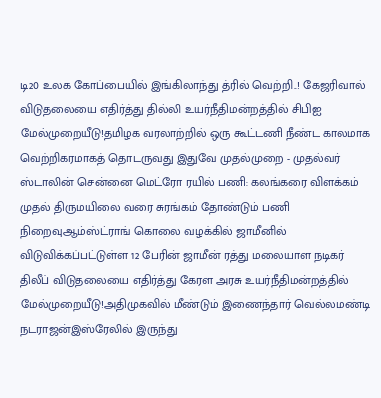டி20 உலக கோப்பையில் இங்கிலாந்து த்ரில் வெற்றி..! கேஜரிவால் விடுதலையை எதிர்த்து தில்லி உயர்நீதிமன்றத்தில் சிபிஐ மேல்முறையீடு!தமிழக வரலாற்றில் ஒரு கூட்டணி நீண்ட காலமாக வெற்றிகரமாகத் தொடருவது இதுவே முதல்முறை - முதல்வர் ஸ்டாலின் சென்னை மெட்ரோ ரயில் பணி: கலங்கரை விளக்கம் முதல் திருமயிலை வரை சுரங்கம் தோண்டும் பணி நிறைவுஆம்ஸ்ட்ராங் கொலை வழக்கில் ஜாமீனில் விடுவிக்கப்பட்டுள்ள 12 பேரின் ஜாமீன் ரத்து மலையாள நடிகர் திலீப் விடுதலையை எதிர்த்து கேரள அரசு உயர்நீதிமன்றத்தில் மேல்முறையீடு!அதிமுகவில் மீண்டும் இணைந்தார் வெல்லமண்டி நடராஜன்இஸ்ரேலில் இருந்து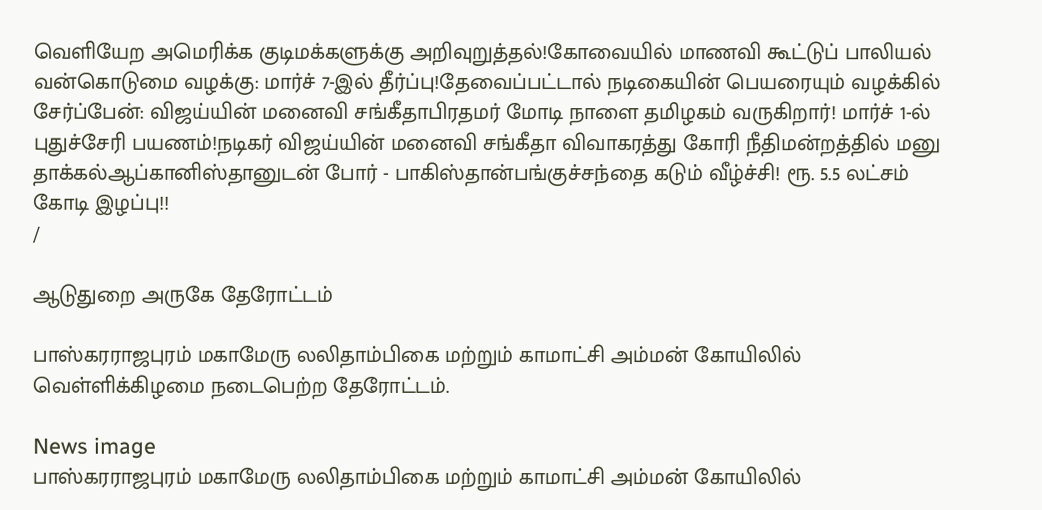வெளியேற அமெரிக்க குடிமக்களுக்கு அறிவுறுத்தல்!கோவையில் மாணவி கூட்டுப் பாலியல் வன்கொடுமை வழக்கு: மார்ச் 7-இல் தீர்ப்பு!தேவைப்பட்டால் நடிகையின் பெயரையும் வழக்கில் சேர்ப்பேன்: விஜய்யின் மனைவி சங்கீதாபிரதமர் மோடி நாளை தமிழகம் வருகிறார்! மார்ச் 1-ல் புதுச்சேரி பயணம்!நடிகர் விஜய்யின் மனைவி சங்கீதா விவாகரத்து கோரி நீதிமன்றத்தில் மனு தாக்கல்ஆப்கானிஸ்தானுடன் போர் - பாகிஸ்தான்பங்குச்சந்தை கடும் வீழ்ச்சி! ரூ. 5.5 லட்சம் கோடி இழப்பு!!
/

ஆடுதுறை அருகே தேரோட்டம்

பாஸ்கரராஜபுரம் மகாமேரு லலிதாம்பிகை மற்றும் காமாட்சி அம்மன் கோயிலில் வெள்ளிக்கிழமை நடைபெற்ற தேரோட்டம்.

News image
பாஸ்கரராஜபுரம் மகாமேரு லலிதாம்பிகை மற்றும் காமாட்சி அம்மன் கோயிலில்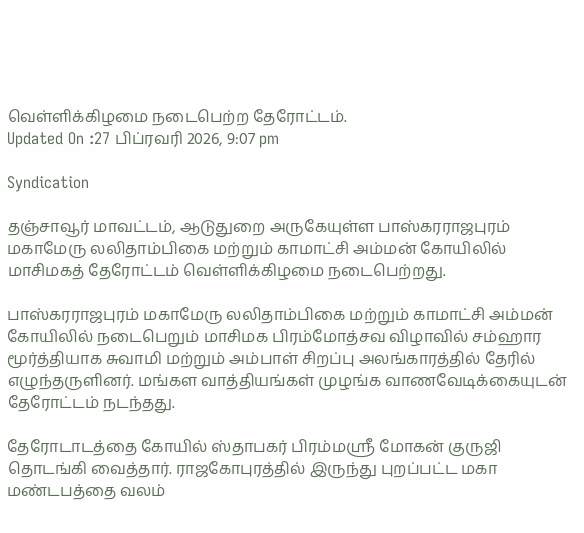வெள்ளிக்கிழமை நடைபெற்ற தேரோட்டம்.
Updated On :27 பிப்ரவரி 2026, 9:07 pm

Syndication

தஞ்சாவூர் மாவட்டம், ஆடுதுறை அருகேயுள்ள பாஸ்கரராஜபுரம் மகாமேரு லலிதாம்பிகை மற்றும் காமாட்சி அம்மன் கோயிலில் மாசிமகத் தேரோட்டம் வெள்ளிக்கிழமை நடைபெற்றது.

பாஸ்கரராஜபுரம் மகாமேரு லலிதாம்பிகை மற்றும் காமாட்சி அம்மன் கோயிலில் நடைபெறும் மாசிமக பிரம்மோத்சவ விழாவில் சம்ஹார மூர்த்தியாக சுவாமி மற்றும் அம்பாள் சிறப்பு அலங்காரத்தில் தேரில் எழுந்தருளினர். மங்கள வாத்தியங்கள் முழங்க வாணவேடிக்கையுடன் தேரோட்டம் நடந்தது.

தேரோடாடத்தை கோயில் ஸ்தாபகர் பிரம்மஸ்ரீ மோகன் குருஜி தொடங்கி வைத்தார். ராஜகோபுரத்தில் இருந்து புறப்பட்ட மகா மண்டபத்தை வலம்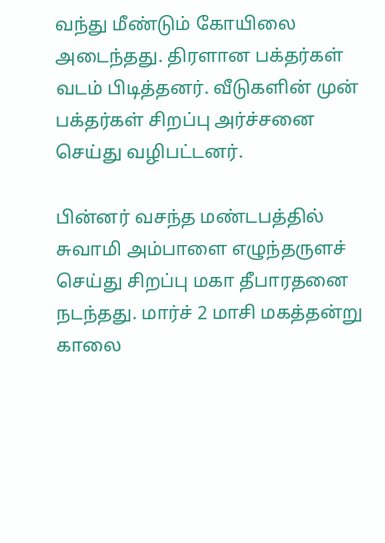வந்து மீண்டும் கோயிலை அடைந்தது. திரளான பக்தர்கள் வடம் பிடித்தனர். வீடுகளின் முன் பக்தர்கள் சிறப்பு அர்ச்சனை செய்து வழிபட்டனர்.

பின்னர் வசந்த மண்டபத்தில் சுவாமி அம்பாளை எழுந்தருளச் செய்து சிறப்பு மகா தீபாரதனை நடந்தது. மார்ச் 2 மாசி மகத்தன்று காலை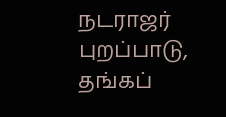நடராஜர் புறப்பாடு, தங்கப்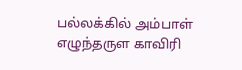பல்லக்கில் அம்பாள் எழுந்தருள காவிரி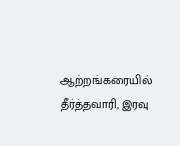ஆற்றங்கரையில் தீர்த்தவாரி, இரவு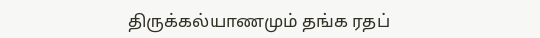திருக்கல்யாணமும் தங்க ரதப்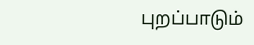புறப்பாடும்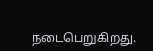நடைபெறுகிறது.